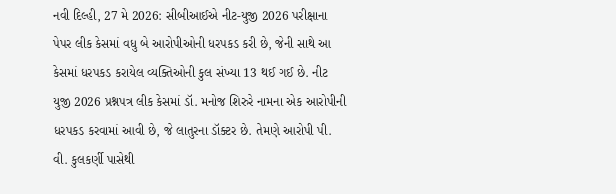નવી દિલ્હી, 27 મે 2026: સીબીઆઈએ નીટ-યુજી 2026 પરીક્ષાના પેપર લીક કેસમાં વધુ બે આરોપીઓની ધરપકડ કરી છે, જેની સાથે આ કેસમાં ધરપકડ કરાયેલ વ્યક્તિઓની કુલ સંખ્યા 13 થઈ ગઈ છે. નીટ યુજી 2026 પ્રશ્નપત્ર લીક કેસમાં ડૉ. મનોજ શિરુરે નામના એક આરોપીની ધરપકડ કરવામાં આવી છે, જે લાતુરના ડૉક્ટર છે. તેમણે આરોપી પી. વી. કુલકર્ણી પાસેથી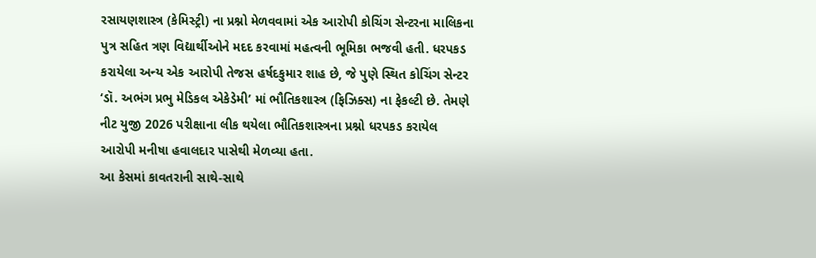રસાયણશાસ્ત્ર (કેમિસ્ટ્રી) ના પ્રશ્નો મેળવવામાં એક આરોપી કોચિંગ સેન્ટરના માલિકના પુત્ર સહિત ત્રણ વિદ્યાર્થીઓને મદદ કરવામાં મહત્વની ભૂમિકા ભજવી હતી. ધરપકડ કરાયેલા અન્ય એક આરોપી તેજસ હર્ષદકુમાર શાહ છે, જે પુણે સ્થિત કોચિંગ સેન્ટર ‘ડૉ. અભંગ પ્રભુ મેડિકલ એકેડેમી’ માં ભૌતિકશાસ્ત્ર (ફિઝિક્સ) ના ફેકલ્ટી છે. તેમણે નીટ યુજી 2026 પરીક્ષાના લીક થયેલા ભૌતિકશાસ્ત્રના પ્રશ્નો ધરપકડ કરાયેલ આરોપી મનીષા હવાલદાર પાસેથી મેળવ્યા હતા.
આ કેસમાં કાવતરાની સાથે-સાથે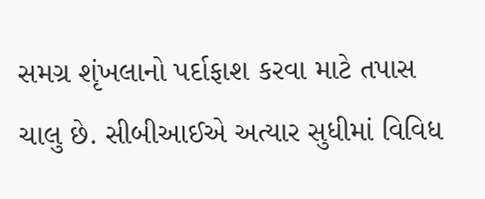સમગ્ર શૃંખલાનો પર્દાફાશ કરવા માટે તપાસ ચાલુ છે. સીબીઆઈએ અત્યાર સુધીમાં વિવિધ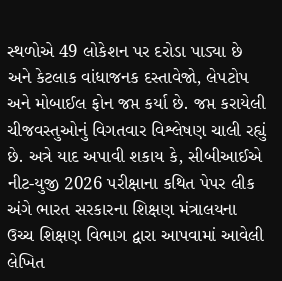સ્થળોએ 49 લોકેશન પર દરોડા પાડ્યા છે અને કેટલાક વાંધાજનક દસ્તાવેજો, લેપટોપ અને મોબાઈલ ફોન જપ્ત કર્યા છે. જપ્ત કરાયેલી ચીજવસ્તુઓનું વિગતવાર વિશ્લેષણ ચાલી રહ્યું છે. અત્રે યાદ અપાવી શકાય કે, સીબીઆઈએ નીટ-યુજી 2026 પરીક્ષાના કથિત પેપર લીક અંગે ભારત સરકારના શિક્ષણ મંત્રાલયના ઉચ્ચ શિક્ષણ વિભાગ દ્વારા આપવામાં આવેલી લેખિત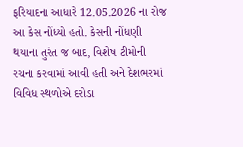ફરિયાદના આધારે 12.05.2026 ના રોજ આ કેસ નોંધ્યો હતો. કેસની નોંધણી થયાના તુરંત જ બાદ, વિશેષ ટીમોની રચના કરવામાં આવી હતી અને દેશભરમાં વિવિધ સ્થળોએ દરોડા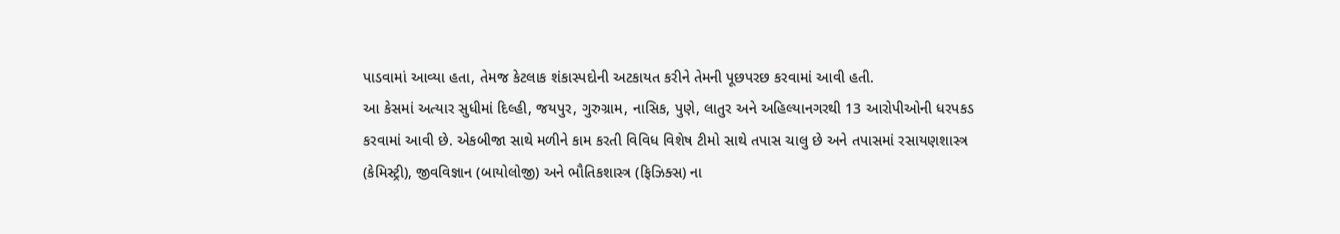પાડવામાં આવ્યા હતા, તેમજ કેટલાક શંકાસ્પદોની અટકાયત કરીને તેમની પૂછપરછ કરવામાં આવી હતી.
આ કેસમાં અત્યાર સુધીમાં દિલ્હી, જયપુર, ગુરુગ્રામ, નાસિક, પુણે, લાતુર અને અહિલ્યાનગરથી 13 આરોપીઓની ધરપકડ કરવામાં આવી છે. એકબીજા સાથે મળીને કામ કરતી વિવિધ વિશેષ ટીમો સાથે તપાસ ચાલુ છે અને તપાસમાં રસાયણશાસ્ત્ર (કેમિસ્ટ્રી), જીવવિજ્ઞાન (બાયોલોજી) અને ભૌતિકશાસ્ત્ર (ફિઝિક્સ) ના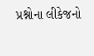પ્રશ્નોના લીકેજનો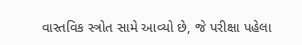વાસ્તવિક સ્ત્રોત સામે આવ્યો છે, જે પરીક્ષા પહેલા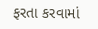ફરતા કરવામાં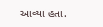આવ્યા હતા.